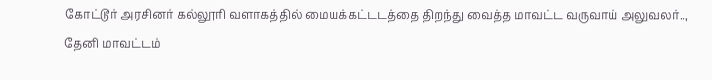கோட்டூர் அரசினர் கல்லூரி வளாகத்தில் மையக்கட்டடத்தை திறந்து வைத்த மாவட்ட வருவாய் அலுவலர்..,
தேனி மாவட்டம்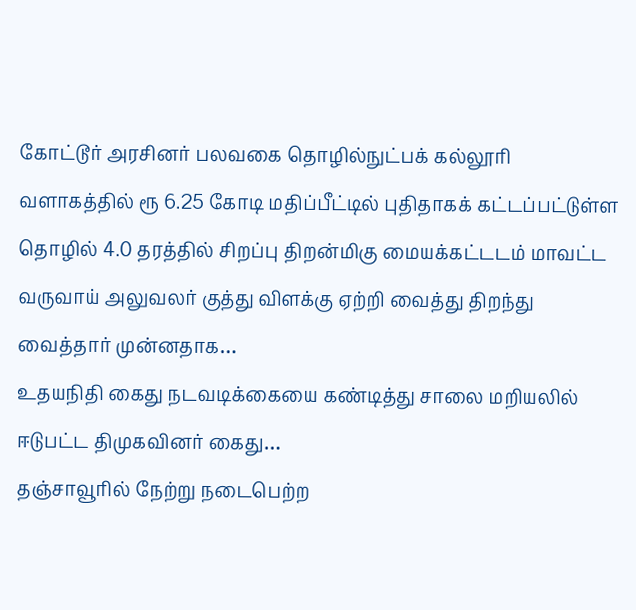கோட்டூர் அரசினர் பலவகை தொழில்நுட்பக் கல்லூரி வளாகத்தில் ரூ 6.25 கோடி மதிப்பீட்டில் புதிதாகக் கட்டப்பட்டுள்ள தொழில் 4.0 தரத்தில் சிறப்பு திறன்மிகு மையக்கட்டடம் மாவட்ட வருவாய் அலுவலர் குத்து விளக்கு ஏற்றி வைத்து திறந்து வைத்தார் முன்னதாக…
உதயநிதி கைது நடவடிக்கையை கண்டித்து சாலை மறியலில் ஈடுபட்ட திமுகவினர் கைது…
தஞ்சாவூரில் நேற்று நடைபெற்ற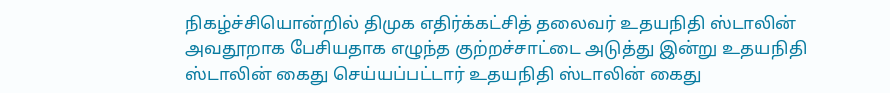நிகழ்ச்சியொன்றில் திமுக எதிர்க்கட்சித் தலைவர் உதயநிதி ஸ்டாலின் அவதூறாக பேசியதாக எழுந்த குற்றச்சாட்டை அடுத்து இன்று உதயநிதி ஸ்டாலின் கைது செய்யப்பட்டார் உதயநிதி ஸ்டாலின் கைது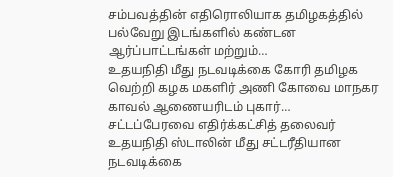சம்பவத்தின் எதிரொலியாக தமிழகத்தில் பல்வேறு இடங்களில் கண்டன ஆர்ப்பாட்டங்கள் மற்றும்…
உதயநிதி மீது நடவடிக்கை கோரி தமிழக வெற்றி கழக மகளிர் அணி கோவை மாநகர காவல் ஆணையரிடம் புகார்…
சட்டப்பேரவை எதிர்க்கட்சித் தலைவர் உதயநிதி ஸ்டாலின் மீது சட்டரீதியான நடவடிக்கை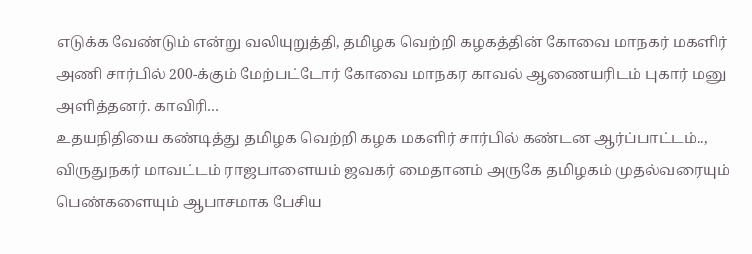எடுக்க வேண்டும் என்று வலியுறுத்தி, தமிழக வெற்றி கழகத்தின் கோவை மாநகர் மகளிர் அணி சார்பில் 200-க்கும் மேற்பட்டோர் கோவை மாநகர காவல் ஆணையரிடம் புகார் மனு அளித்தனர். காவிரி…
உதயநிதியை கண்டித்து தமிழக வெற்றி கழக மகளிர் சார்பில் கண்டன ஆர்ப்பாட்டம்..,
விருதுநகர் மாவட்டம் ராஜபாளையம் ஜவகர் மைதானம் அருகே தமிழகம் முதல்வரையும் பெண்களையும் ஆபாசமாக பேசிய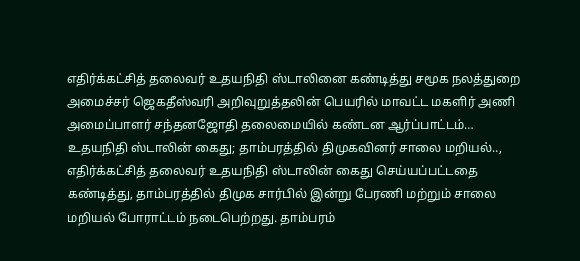எதிர்க்கட்சித் தலைவர் உதயநிதி ஸ்டாலினை கண்டித்து சமூக நலத்துறை அமைச்சர் ஜெகதீஸ்வரி அறிவுறுத்தலின் பெயரில் மாவட்ட மகளிர் அணி அமைப்பாளர் சந்தனஜோதி தலைமையில் கண்டன ஆர்ப்பாட்டம்…
உதயநிதி ஸ்டாலின் கைது; தாம்பரத்தில் திமுகவினர் சாலை மறியல்..,
எதிர்க்கட்சித் தலைவர் உதயநிதி ஸ்டாலின் கைது செய்யப்பட்டதை கண்டித்து, தாம்பரத்தில் திமுக சார்பில் இன்று பேரணி மற்றும் சாலை மறியல் போராட்டம் நடைபெற்றது. தாம்பரம்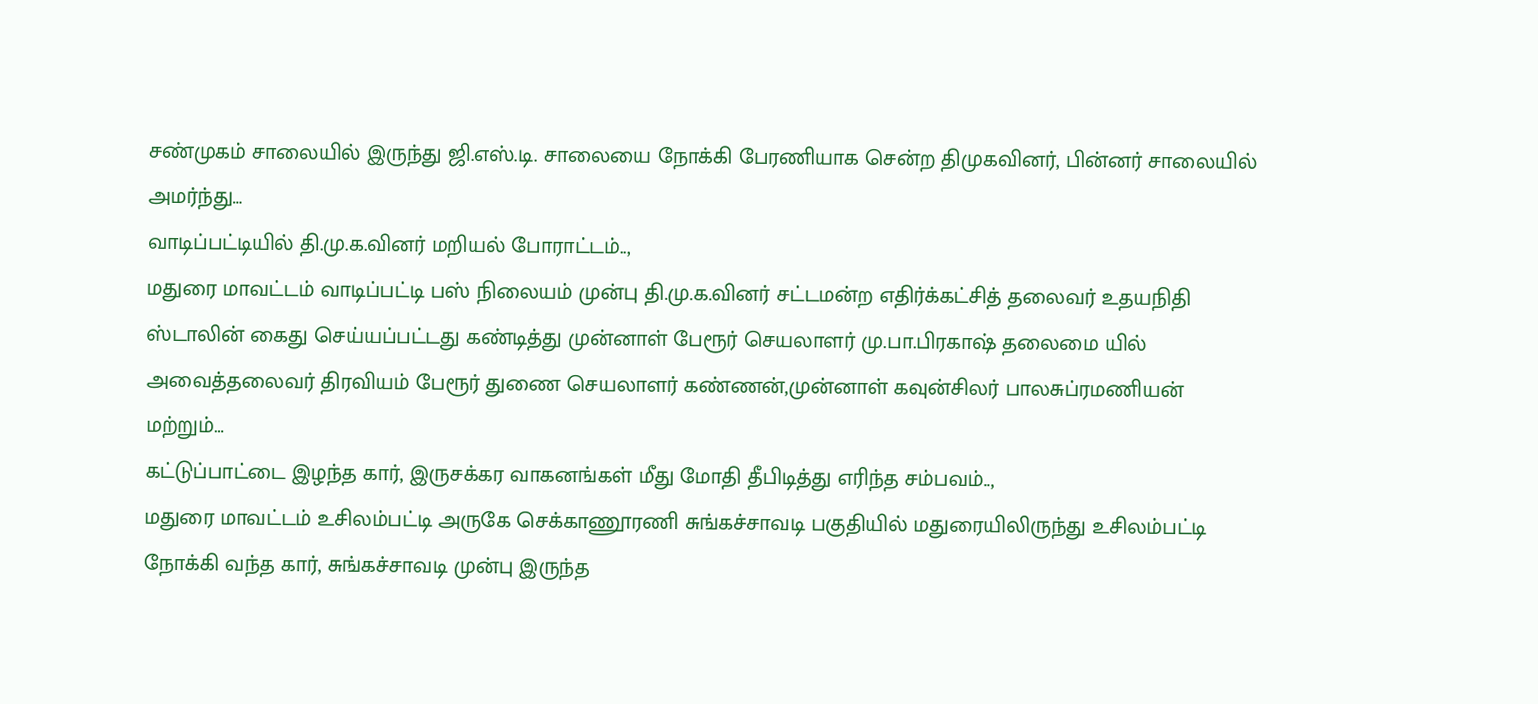சண்முகம் சாலையில் இருந்து ஜி.எஸ்.டி. சாலையை நோக்கி பேரணியாக சென்ற திமுகவினர், பின்னர் சாலையில் அமர்ந்து…
வாடிப்பட்டியில் தி.மு.க.வினர் மறியல் போராட்டம்..,
மதுரை மாவட்டம் வாடிப்பட்டி பஸ் நிலையம் முன்பு தி.மு.க.வினர் சட்டமன்ற எதிர்க்கட்சித் தலைவர் உதயநிதி ஸ்டாலின் கைது செய்யப்பட்டது கண்டித்து முன்னாள் பேரூர் செயலாளர் மு.பா.பிரகாஷ் தலைமை யில் அவைத்தலைவர் திரவியம் பேரூர் துணை செயலாளர் கண்ணன்,முன்னாள் கவுன்சிலர் பாலசுப்ரமணியன் மற்றும்…
கட்டுப்பாட்டை இழந்த கார், இருசக்கர வாகனங்கள் மீது மோதி தீபிடித்து எரிந்த சம்பவம்..,
மதுரை மாவட்டம் உசிலம்பட்டி அருகே செக்காணூரணி சுங்கச்சாவடி பகுதியில் மதுரையிலிருந்து உசிலம்பட்டி நோக்கி வந்த கார், சுங்கச்சாவடி முன்பு இருந்த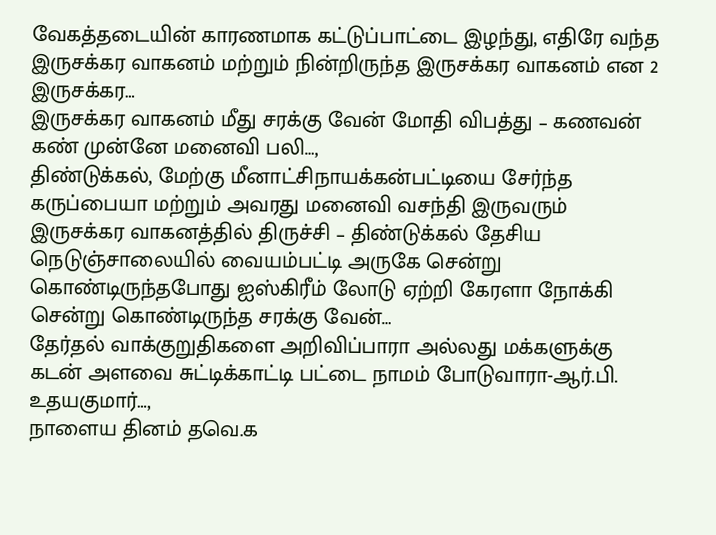வேகத்தடையின் காரணமாக கட்டுப்பாட்டை இழந்து, எதிரே வந்த இருசக்கர வாகனம் மற்றும் நின்றிருந்த இருசக்கர வாகனம் என 2 இருசக்கர…
இருசக்கர வாகனம் மீது சரக்கு வேன் மோதி விபத்து – கணவன் கண் முன்னே மனைவி பலி…,
திண்டுக்கல், மேற்கு மீனாட்சிநாயக்கன்பட்டியை சேர்ந்த கருப்பையா மற்றும் அவரது மனைவி வசந்தி இருவரும் இருசக்கர வாகனத்தில் திருச்சி – திண்டுக்கல் தேசிய நெடுஞ்சாலையில் வையம்பட்டி அருகே சென்று கொண்டிருந்தபோது ஐஸ்கிரீம் லோடு ஏற்றி கேரளா நோக்கி சென்று கொண்டிருந்த சரக்கு வேன்…
தேர்தல் வாக்குறுதிகளை அறிவிப்பாரா அல்லது மக்களுக்கு கடன் அளவை சுட்டிக்காட்டி பட்டை நாமம் போடுவாரா-ஆர்.பி. உதயகுமார்…,
நாளைய தினம் தவெ.க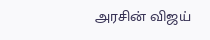அரசின் விஜய்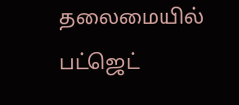தலைமையில் பட்ஜெட்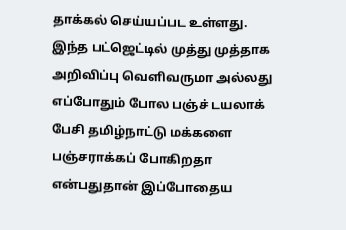தாக்கல் செய்யப்பட உள்ளது. இந்த பட்ஜெட்டில் முத்து முத்தாக அறிவிப்பு வெளிவருமா அல்லது எப்போதும் போல பஞ்ச் டயலாக் பேசி தமிழ்நாட்டு மக்களை பஞ்சராக்கப் போகிறதா என்பதுதான் இப்போதைய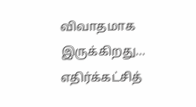விவாதமாக இருக்கிறது…
எதிர்க்கட்சித்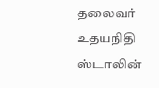தலைவர் உதயநிதி ஸ்டாலின்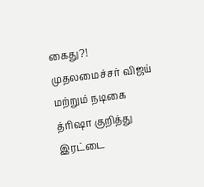கைது?!
முதலமைச்சர் விஜய் மற்றும் நடிகை த்ரிஷா குறித்து இரட்டை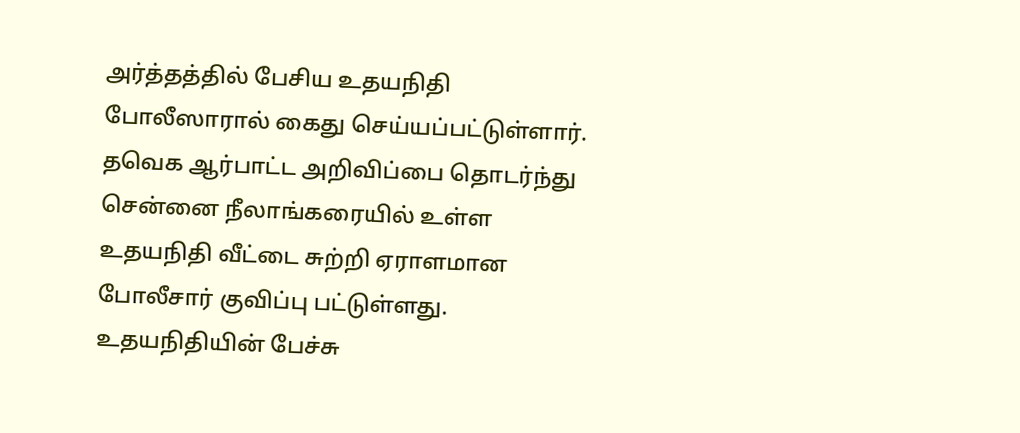அர்த்தத்தில் பேசிய உதயநிதி போலீஸாரால் கைது செய்யப்பட்டுள்ளார். தவெக ஆர்பாட்ட அறிவிப்பை தொடர்ந்து சென்னை நீலாங்கரையில் உள்ள உதயநிதி வீட்டை சுற்றி ஏராளமான போலீசார் குவிப்பு பட்டுள்ளது. உதயநிதியின் பேச்சு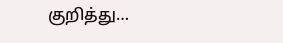குறித்து…